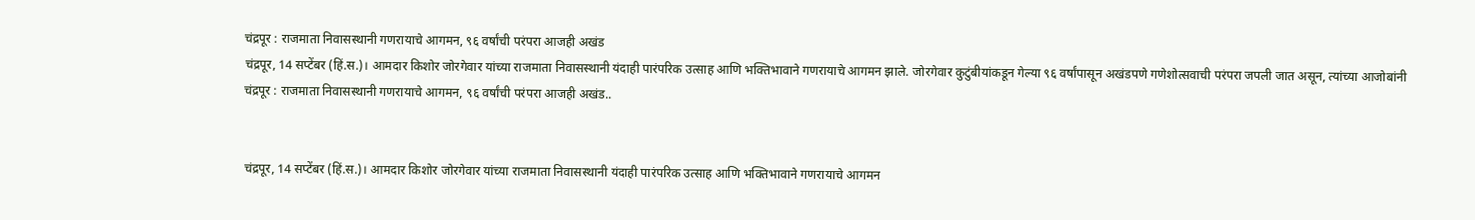चंद्रपूर : राजमाता निवासस्थानी गणरायाचे आगमन, ९६ वर्षांची परंपरा आजही अखंड
चंद्रपूर, 14 सप्टेंबर (हिं.स.)। आमदार किशोर जोरगेवार यांच्या राजमाता निवासस्थानी यंदाही पारंपरिक उत्साह आणि भक्तिभावाने गणरायाचे आगमन झाले. जोरगेवार कुटुंबीयांकडून गेल्या ९६ वर्षांपासून अखंडपणे गणेशोत्सवाची परंपरा जपली जात असून, त्यांच्या आजोबांनी
चंद्रपूर : राजमाता निवासस्थानी गणरायाचे आगमन, ९६ वर्षांची परंपरा आजही अखंड..


चंद्रपूर, 14 सप्टेंबर (हिं.स.)। आमदार किशोर जोरगेवार यांच्या राजमाता निवासस्थानी यंदाही पारंपरिक उत्साह आणि भक्तिभावाने गणरायाचे आगमन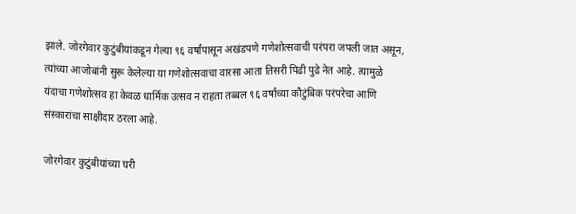झाले. जोरगेवार कुटुंबीयांकडून गेल्या ९६ वर्षांपासून अखंडपणे गणेशोत्सवाची परंपरा जपली जात असून, त्यांच्या आजोबांनी सुरू केलेल्या या गणेशोत्सवाचा वारसा आता तिसरी पिढी पुढे नेत आहे. त्यामुळे यंदाचा गणेशोत्सव हा केवळ धार्मिक उत्सव न राहता तब्बल ९६ वर्षांच्या कौटुंबिक परंपरेचा आणि संस्कारांचा साक्षीदार ठरला आहे.

जोरगेवार कुटुंबीयांच्या घरी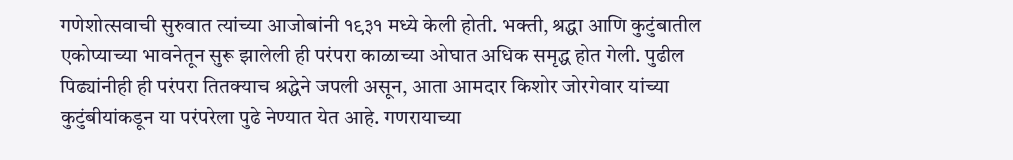गणेशोत्सवाची सुरुवात त्यांच्या आजोबांनी १९३१ मध्ये केली होती. भक्ती, श्रद्धा आणि कुटुंबातील एकोप्याच्या भावनेतून सुरू झालेली ही परंपरा काळाच्या ओघात अधिक समृद्ध होत गेली. पुढील पिढ्यांनीही ही परंपरा तितक्याच श्रद्धेने जपली असून, आता आमदार किशोर जोरगेवार यांच्या कुटुंबीयांकडून या परंपरेला पुढे नेण्यात येत आहे. गणरायाच्या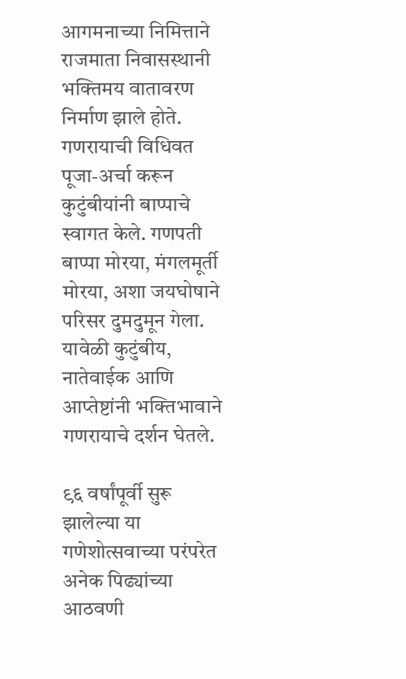आगमनाच्या निमित्ताने राजमाता निवासस्थानी भक्तिमय वातावरण निर्माण झाले होते. गणरायाची विधिवत पूजा-अर्चा करून कुटुंबीयांनी बाप्पाचे स्वागत केले. गणपती बाप्पा मोरया, मंगलमूर्ती मोरया, अशा जयघोषाने परिसर दुमदुमून गेला. यावेळी कुटुंबीय, नातेवाईक आणि आप्तेष्टांनी भक्तिभावाने गणरायाचे दर्शन घेतले.

९६ वर्षांपूर्वी सुरू झालेल्या या गणेशोत्सवाच्या परंपरेत अनेक पिढ्यांच्या आठवणी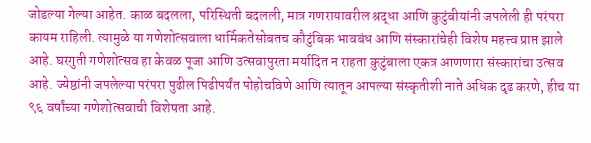जोडल्या गेल्या आहेत. काळ बदलला, परिस्थिती बदलली, मात्र गणरायावरील श्रद्धा आणि कुटुंबीयांनी जपलेली ही परंपरा कायम राहिली. त्यामुळे या गणेशोत्सवाला धार्मिकतेसोबतच कौटुंबिक भावबंध आणि संस्कारांचेही विशेष महत्त्व प्राप्त झाले आहे. घरगुती गणेशोत्सव हा केवळ पूजा आणि उत्सवापुरता मर्यादित न राहता कुटुंबाला एकत्र आणणारा संस्कारांचा उत्सव आहे. ज्येष्ठांनी जपलेल्या परंपरा पुढील पिढीपर्यंत पोहोचविणे आणि त्यातून आपल्या संस्कृतीशी नाते अधिक दृढ करणे, हीच या ९६ वर्षांच्या गणेशोत्सवाची विशेषता आहे.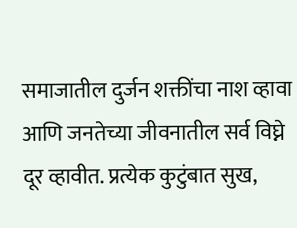समाजातील दुर्जन शक्तींचा नाश व्हावा आणि जनतेच्या जीवनातील सर्व विघ्ने दूर व्हावीत. प्रत्येक कुटुंबात सुख,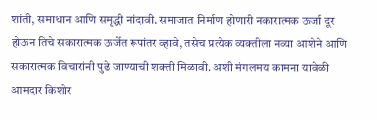शांती, समाधान आणि समृद्धी नांदावी. समाजात निर्माण होणारी नकारात्मक ऊर्जा दूर होऊन तिचे सकारात्मक ऊर्जेत रूपांतर व्हावे, तसेच प्रत्येक व्यक्तीला नव्या आशेने आणि सकारात्मक विचारांनी पुढे जाण्याची शक्ती मिळावी. अशी मंगलमय कामना यावेळी आमदार किशोर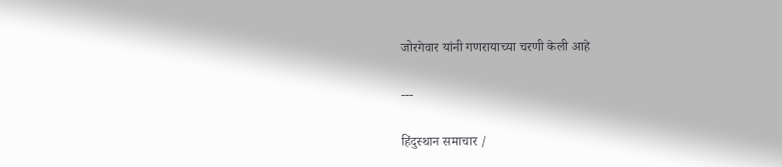जोरगेवार यांनी गणरायाच्या चरणी केली आहे

---

हिंदुस्थान समाचार /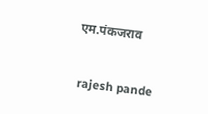एम.पंकजराव


 rajesh pande